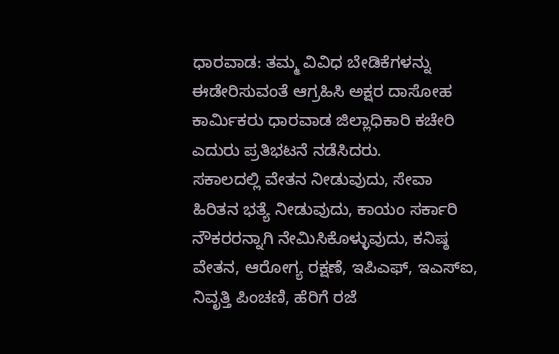ಧಾರವಾಡ: ತಮ್ಮ ವಿವಿಧ ಬೇಡಿಕೆಗಳನ್ನು ಈಡೇರಿಸುವಂತೆ ಆಗ್ರಹಿಸಿ ಅಕ್ಷರ ದಾಸೋಹ ಕಾರ್ಮಿಕರು ಧಾರವಾಡ ಜಿಲ್ಲಾಧಿಕಾರಿ ಕಚೇರಿ ಎದುರು ಪ್ರತಿಭಟನೆ ನಡೆಸಿದರು.
ಸಕಾಲದಲ್ಲಿ ವೇತನ ನೀಡುವುದು, ಸೇವಾ ಹಿರಿತನ ಭತ್ಯೆ ನೀಡುವುದು, ಕಾಯಂ ಸರ್ಕಾರಿ ನೌಕರರನ್ನಾಗಿ ನೇಮಿಸಿಕೊಳ್ಳುವುದು, ಕನಿಷ್ಠ ವೇತನ, ಆರೋಗ್ಯ ರಕ್ಷಣೆ, ಇಪಿಎಫ್, ಇಎಸ್ಐ, ನಿವೃತ್ತಿ ಪಿಂಚಣಿ, ಹೆರಿಗೆ ರಜೆ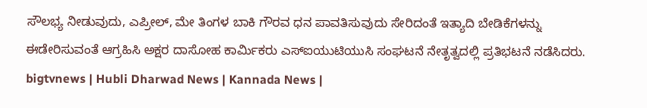ಸೌಲಭ್ಯ ನೀಡುವುದು, ಎಪ್ರೀಲ್, ಮೇ ತಿಂಗಳ ಬಾಕಿ ಗೌರವ ಧನ ಪಾವತಿಸುವುದು ಸೇರಿದಂತೆ ಇತ್ಯಾದಿ ಬೇಡಿಕೆಗಳನ್ನು ಈಡೇರಿಸುವಂತೆ ಆಗ್ರಹಿಸಿ ಅಕ್ಷರ ದಾಸೋಹ ಕಾರ್ಮಿಕರು ಎಸ್ಐಯುಟಿಯುಸಿ ಸಂಘಟನೆ ನೇತೃತ್ವದಲ್ಲಿ ಪ್ರತಿಭಟನೆ ನಡೆಸಿದರು.
bigtvnews | Hubli Dharwad News | Kannada News |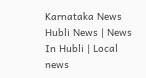Karnataka News Hubli News | News In Hubli | Local news